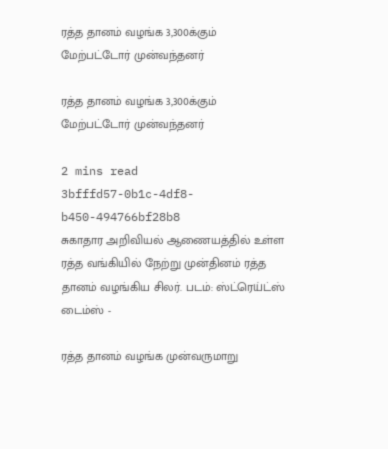ரத்த தானம் வழங்க 3,300க்கும் மேற்பட்டோர் முன்வந்தனர்

ரத்த தானம் வழங்க 3,300க்கும் மேற்பட்டோர் முன்வந்தனர்

2 mins read
3bfffd57-0b1c-4df8-b450-494766bf28b8
சுகாதார அறிவியல் ஆணையத்தில் உள்ள ரத்த வங்கியில் நேற்று முன்தினம் ரத்த தானம் வழங்கிய சிலர். படம்: ஸ்ட்ரெய்ட்ஸ் டைம்ஸ் -

ரத்த தானம் வழங்க முன்வருமாறு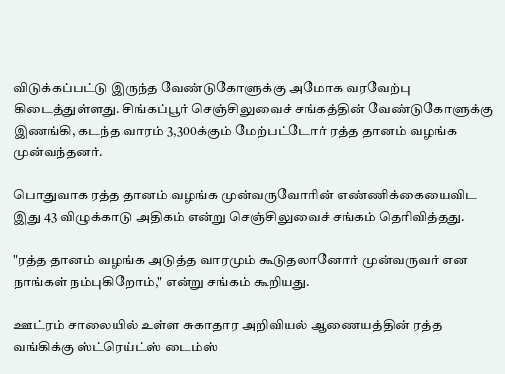விடுக்கப்பட்டு இருந்த வேண்டுகோளுக்கு அமோக வரவேற்பு கிடைத்துள்ளது. சிங்கப்பூர் செஞ்சிலுவைச் சங்கத்தின் வேண்டுகோளுக்கு இணங்கி, கடந்த வாரம் 3,300க்கும் மேற்பட்டோர் ரத்த தானம் வழங்க முன்வந்தனர்.

பொதுவாக ரத்த தானம் வழங்க முன்வருவோரின் எண்ணிக்கையைவிட இது 43 விழுக்காடு அதிகம் என்று செஞ்சிலுவைச் சங்கம் தெரிவித்தது.

"ரத்த தானம் வழங்க அடுத்த வாரமும் கூடுதலானோர் முன்வருவர் என நாங்கள் நம்புகிறோம்," என்று சங்கம் கூறியது.

ஊட்ரம் சாலையில் உள்ள சுகாதார அறிவியல் ஆணையத்தின் ரத்த வங்கிக்கு ஸ்ட்ரெய்ட்ஸ் டைம்ஸ்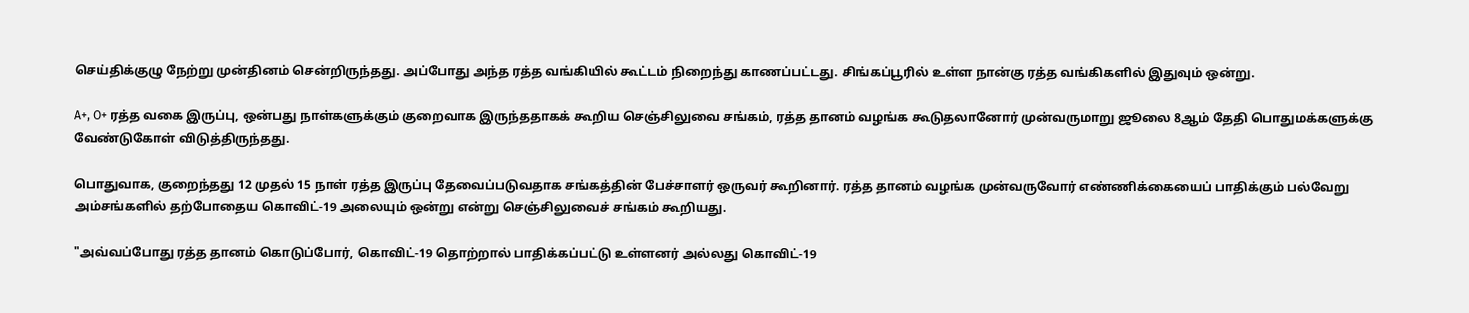செய்திக்குழு நேற்று முன்தினம் சென்றிருந்தது. அப்போது அந்த ரத்த வங்கியில் கூட்டம் நிறைந்து காணப்பட்டது. சிங்கப்பூரில் உள்ள நான்கு ரத்த வங்கிகளில் இதுவும் ஒன்று.

A+, O+ ரத்த வகை இருப்பு, ஒன்பது நாள்களுக்கும் குறைவாக இருந்ததாகக் கூறிய செஞ்சிலுவை சங்கம், ரத்த தானம் வழங்க கூடுதலானோர் முன்வருமாறு ஜூலை 8ஆம் தேதி பொதுமக்களுக்கு வேண்டுகோள் விடுத்திருந்தது.

பொதுவாக, குறைந்தது 12 முதல் 15 நாள் ரத்த இருப்பு தேவைப்படுவதாக சங்கத்தின் பேச்சாளர் ஒருவர் கூறினார். ரத்த தானம் வழங்க முன்வருவோர் எண்ணிக்கையைப் பாதிக்கும் பல்வேறு அம்சங்களில் தற்போதைய கொவிட்-19 அலையும் ஒன்று என்று செஞ்சிலுவைச் சங்கம் கூறியது.

"அவ்வப்போது ரத்த தானம் கொடுப்போர், கொவிட்-19 தொற்றால் பாதிக்கப்பட்டு உள்ளனர் அல்லது கொவிட்-19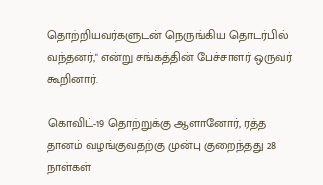தொற்றியவர்களுடன் நெருங்கிய தொடர்பில் வந்தனர்," என்று சங்கத்தின் பேச்சாளர் ஒருவர் கூறினார்.

கொவிட்-19 தொற்றுக்கு ஆளானோர், ரத்த தானம் வழங்குவதற்கு முன்பு குறைந்தது 28 நாள்கள்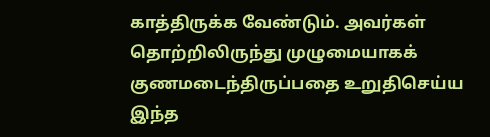காத்திருக்க வேண்டும். அவர்கள் தொற்றிலிருந்து முழுமையாகக் குணமடைந்திருப்பதை உறுதிசெய்ய இந்த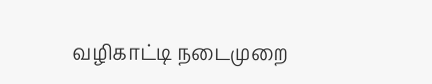வழிகாட்டி நடைமுறை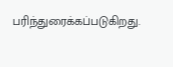பரிந்துரைக்கப்படுகிறது.